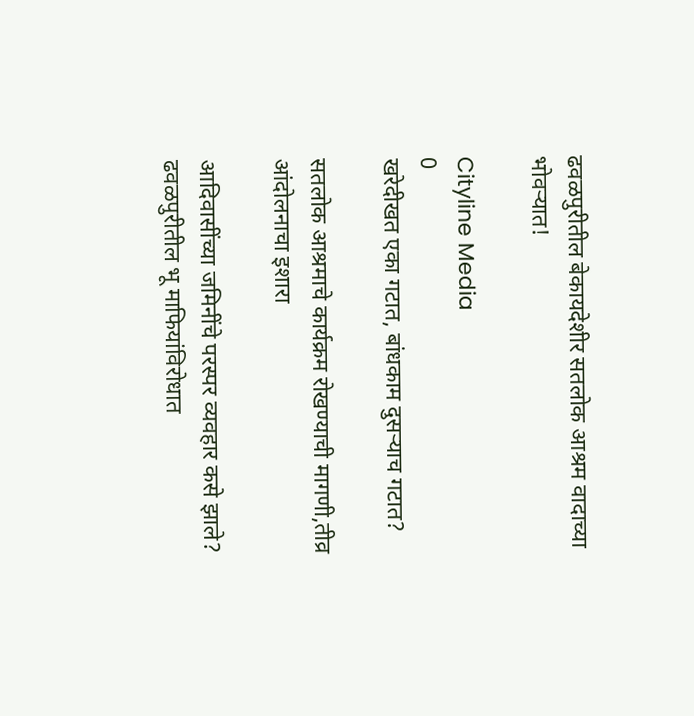ढवळपुरीतील बेकायदेशीर सतलोक आश्रम वादाच्या भोवऱ्यात!

Cityline Media
0
खरेदीखत एका गटात, बांधकाम दुसऱ्याच गटात?

सतलोक आश्रमाचे कार्यक्रम रोखण्याची मागणी,तीव्र आंदोलनाचा इशारा

आदिवासींच्या जमिनींचे परस्पर व्यवहार कसे झाले? ढवळपुरीतील भू माफियांविरोधात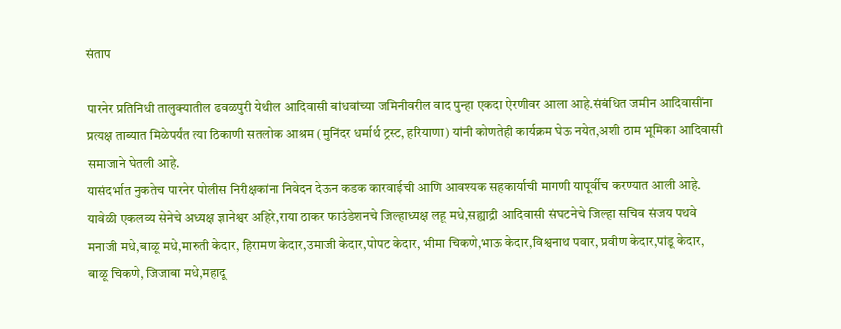संताप

पारनेर प्रतिनिधी तालुक्यातील ढवळपुरी येथील आदिवासी बांधवांच्या जमिनीवरील वाद पुन्हा एकदा ऐरणीवर आला आहे.संबंधित जमीन आदिवासींना प्रत्यक्ष ताब्यात मिळेपर्यंत त्या ठिकाणी सतलोक आश्रम (मुनिंदर धर्मार्थ ट्रस्ट, हरियाणा) यांनी कोणतेही कार्यक्रम घेऊ नयेत,अशी ठाम भूमिका आदिवासी समाजाने घेतली आहे.
यासंदर्भात नुकतेच पारनेर पोलीस निरीक्षकांना निवेदन देऊन कडक कारवाईची आणि आवश्यक सहकार्याची मागणी यापूर्वीच करण्यात आली आहे. यावेळी एकलव्य सेनेचे अध्यक्ष ज्ञानेश्वर अहिरे,राया ठाकर फाउंडेशनचे जिल्हाध्यक्ष लहू मधे,सह्याद्री आदिवासी संघटनेचे जिल्हा सचिव संजय पथवे मनाजी मधे,बाळू मधे,मारुती केदार, हिरामण केदार,उमाजी केदार,पोपट केदार, भीमा चिकणे,भाऊ केदार,विश्वनाथ पवार, प्रवीण केदार,पांडू केदार, बाळू चिकणे, जिजाबा मधे,महादू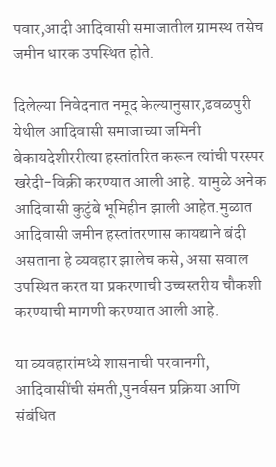पवार,आदी आदिवासी समाजातील ग्रामस्थ तसेच जमीन धारक उपस्थित होते.

दिलेल्या निवेदनात नमूद केल्यानुसार,ढवळपुरी येथील आदिवासी समाजाच्या जमिनी बेकायदेशीररीत्या हस्तांतरित करून त्यांची परस्पर खरेदी-विक्री करण्यात आली आहे. यामुळे अनेक आदिवासी कुटुंबे भूमिहीन झाली आहेत.मुळात आदिवासी जमीन हस्तांतरणास कायद्याने बंदी असताना हे व्यवहार झालेच कसे, असा सवाल उपस्थित करत या प्रकरणाची उच्चस्तरीय चौकशी करण्याची मागणी करण्यात आली आहे.

या व्यवहारांमध्ये शासनाची परवानगी, आदिवासींची संमती,पुनर्वसन प्रक्रिया आणि संबंधित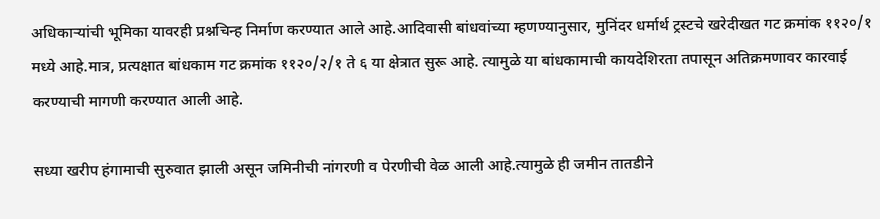अधिकाऱ्यांची भूमिका यावरही प्रश्नचिन्ह निर्माण करण्यात आले आहे.आदिवासी बांधवांच्या म्हणण्यानुसार, मुनिंदर धर्मार्थ ट्रस्टचे खरेदीखत गट क्रमांक ११२०/१ मध्ये आहे.मात्र, प्रत्यक्षात बांधकाम गट क्रमांक ११२०/२/१ ते ६ या क्षेत्रात सुरू आहे. त्यामुळे या बांधकामाची कायदेशिरता तपासून अतिक्रमणावर कारवाई करण्याची मागणी करण्यात आली आहे.

सध्या खरीप हंगामाची सुरुवात झाली असून जमिनीची नांगरणी व पेरणीची वेळ आली आहे.त्यामुळे ही जमीन तातडीने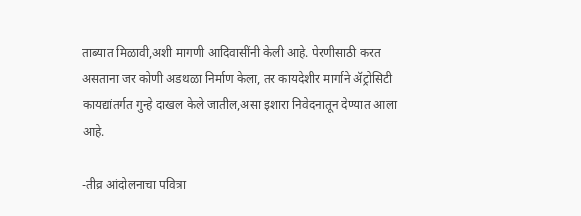ताब्यात मिळावी,अशी मागणी आदिवासींनी केली आहे. पेरणीसाठी करत असताना जर कोणी अडथळा निर्माण केला, तर कायदेशीर मार्गाने ॲट्रोसिटी कायद्यांतर्गत गुन्हे दाखल केले जातील,असा इशारा निवेदनातून देण्यात आला आहे.

-तीव्र आंदोलनाचा पवित्रा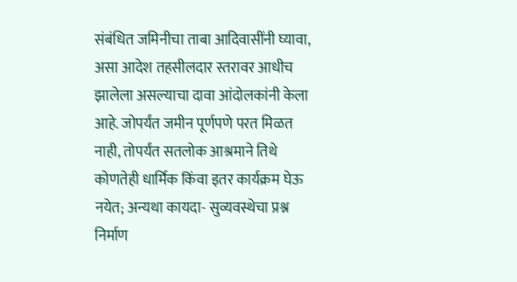संबंधित जमिनीचा ताबा आदिवासींनी घ्यावा, असा आदेश तहसीलदार स्तरावर आधीच झालेला असल्याचा दावा आंदोलकांनी केला आहे. जोपर्यंत जमीन पूर्णपणे परत मिळत नाही, तोपर्यंत सतलोक आश्रमाने तिथे कोणतेही धार्मिक किंवा इतर कार्यक्रम घेऊ नयेत; अन्यथा कायदा- सुव्यवस्थेचा प्रश्न निर्माण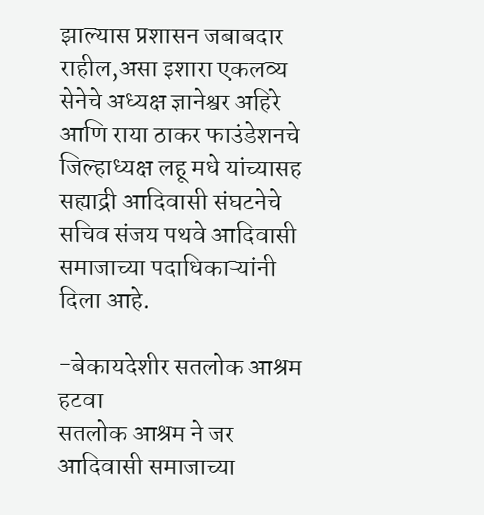झाल्यास प्रशासन जबाबदार राहील,असा इशारा एकलव्य सेनेचे अध्यक्ष ज्ञानेश्वर अहिरे आणि राया ठाकर फाउंडेशनचे जिल्हाध्यक्ष लहू मधे यांच्यासह सह्याद्री आदिवासी संघटनेचे सचिव संजय पथवे आदिवासी समाजाच्या पदाधिकाऱ्यांनी दिला आहे.

-बेकायदेशीर सतलोक आश्रम हटवा
सतलोक आश्रम ने जर आदिवासी समाजाच्या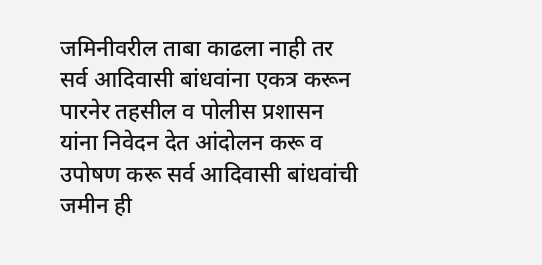जमिनीवरील ताबा काढला नाही तर सर्व आदिवासी बांधवांना एकत्र करून पारनेर तहसील व पोलीस प्रशासन यांना निवेदन देत आंदोलन करू व उपोषण करू सर्व आदिवासी बांधवांची जमीन ही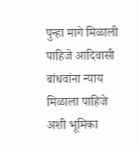पुन्हा मागे मिळाली पाहिजे आदिवासी बांधवांना न्याय मिळाला पाहिजे अशी भूमिका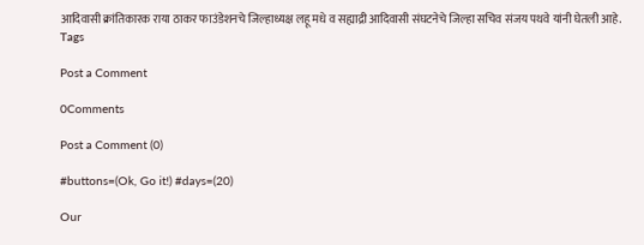आदिवासी क्रांतिकारक राया ठाकर फाउंडेशनचे जिल्हाध्यक्ष लहू मधे व सह्याद्री आदिवासी संघटनेचे जिल्हा सचिव संजय पथवे यांनी घेतली आहे.
Tags

Post a Comment

0Comments

Post a Comment (0)

#buttons=(Ok, Go it!) #days=(20)

Our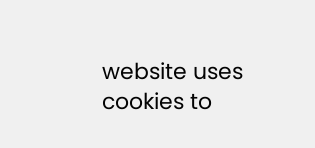website uses cookies to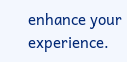enhance your experience.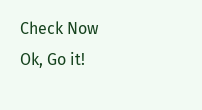Check Now
Ok, Go it!